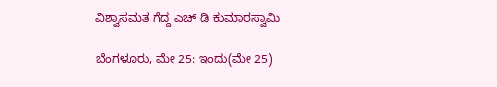ವಿಶ್ವಾಸಮತ ಗೆದ್ದ ಎಚ್ ಡಿ ಕುಮಾರಸ್ವಾಮಿ

ಬೆಂಗಳೂರು, ಮೇ 25: ಇಂದು(ಮೇ 25)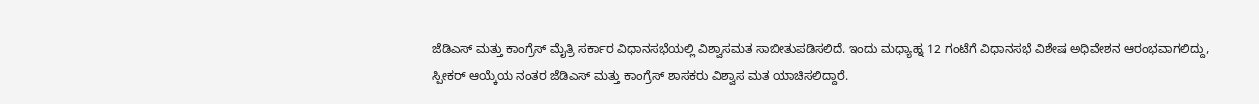ಜೆಡಿಎಸ್ ಮತ್ತು ಕಾಂಗ್ರೆಸ್ ಮೈತ್ರಿ ಸರ್ಕಾರ ವಿಧಾನಸಭೆಯಲ್ಲಿ ವಿಶ್ವಾಸಮತ ಸಾಬೀತುಪಡಿಸಲಿದೆ. ಇಂದು ಮಧ್ಯಾಹ್ನ 12 ಗಂಟೆಗೆ ವಿಧಾನಸಭೆ ವಿಶೇಷ ಅಧಿವೇಶನ ಆರಂಭವಾಗಲಿದ್ದು, ಸ್ಪೀಕರ್ ಆಯ್ಕೆಯ ನಂತರ ಜೆಡಿಎಸ್ ಮತ್ತು ಕಾಂಗ್ರೆಸ್ ಶಾಸಕರು ವಿಶ್ವಾಸ ಮತ ಯಾಚಿಸಲಿದ್ದಾರೆ.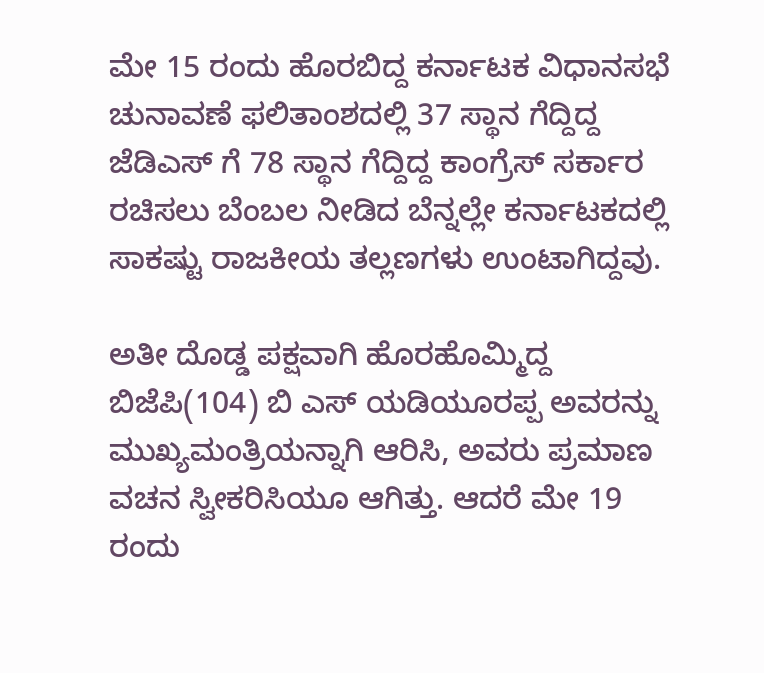ಮೇ 15 ರಂದು ಹೊರಬಿದ್ದ ಕರ್ನಾಟಕ ವಿಧಾನಸಭೆ ಚುನಾವಣೆ ಫಲಿತಾಂಶದಲ್ಲಿ 37 ಸ್ಥಾನ ಗೆದ್ದಿದ್ದ ಜೆಡಿಎಸ್ ಗೆ 78 ಸ್ಥಾನ ಗೆದ್ದಿದ್ದ ಕಾಂಗ್ರೆಸ್ ಸರ್ಕಾರ ರಚಿಸಲು ಬೆಂಬಲ ನೀಡಿದ ಬೆನ್ನಲ್ಲೇ ಕರ್ನಾಟಕದಲ್ಲಿ ಸಾಕಷ್ಟು ರಾಜಕೀಯ ತಲ್ಲಣಗಳು ಉಂಟಾಗಿದ್ದವು.

ಅತೀ ದೊಡ್ಡ ಪಕ್ಷವಾಗಿ ಹೊರಹೊಮ್ಮಿದ್ದ ಬಿಜೆಪಿ(104) ಬಿ ಎಸ್ ಯಡಿಯೂರಪ್ಪ ಅವರನ್ನು ಮುಖ್ಯಮಂತ್ರಿಯನ್ನಾಗಿ ಆರಿಸಿ, ಅವರು ಪ್ರಮಾಣ ವಚನ ಸ್ವೀಕರಿಸಿಯೂ ಆಗಿತ್ತು. ಆದರೆ ಮೇ 19 ರಂದು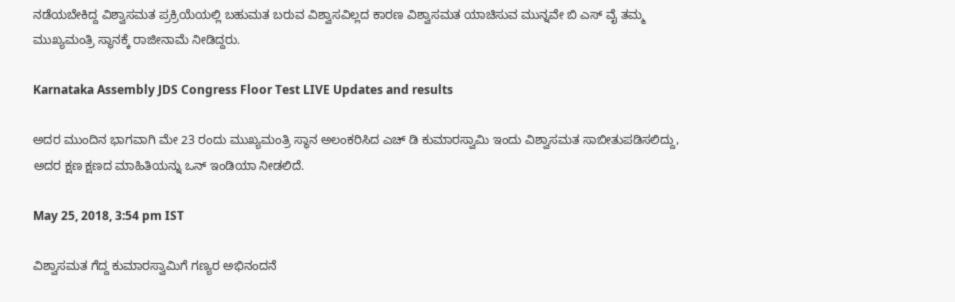ನಡೆಯಬೇಕಿದ್ದ ವಿಶ್ವಾಸಮತ ಪ್ರಕ್ರಿಯೆಯಲ್ಲಿ ಬಹುಮತ ಬರುವ ವಿಶ್ವಾಸವಿಲ್ಲದ ಕಾರಣ ವಿಶ್ವಾಸಮತ ಯಾಚಿಸುವ ಮುನ್ನವೇ ಬಿ ಎಸ್ ವೈ ತಮ್ಮ ಮುಖ್ಯಮಂತ್ರಿ ಸ್ಥಾನಕ್ಕೆ ರಾಜೀನಾಮೆ ನೀಡಿದ್ದರು.

Karnataka Assembly JDS Congress Floor Test LIVE Updates and results

ಅದರ ಮುಂದಿನ ಭಾಗವಾಗಿ ಮೇ 23 ರಂದು ಮುಖ್ಯಮಂತ್ರಿ ಸ್ಥಾನ ಅಲಂಕರಿಸಿದ ಎಚ್ ಡಿ ಕುಮಾರಸ್ವಾಮಿ ಇಂದು ವಿಶ್ವಾಸಮತ ಸಾಬೀತುಪಡಿಸಲಿದ್ದು, ಅದರ ಕ್ಷಣ ಕ್ಷಣದ ಮಾಹಿತಿಯನ್ನು ಒನ್ ಇಂಡಿಯಾ ನೀಡಲಿದೆ.

May 25, 2018, 3:54 pm IST

ವಿಶ್ವಾಸಮತ ಗೆದ್ದ ಕುಮಾರಸ್ವಾಮಿಗೆ ಗಣ್ಯರ ಅಭಿನಂದನೆ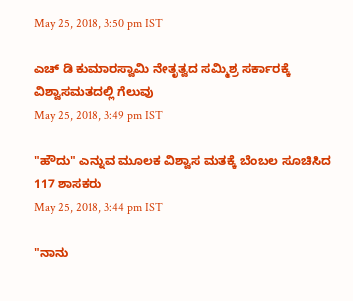May 25, 2018, 3:50 pm IST

ಎಚ್ ಡಿ ಕುಮಾರಸ್ವಾಮಿ ನೇತೃತ್ವದ ಸಮ್ಮಿಶ್ರ ಸರ್ಕಾರಕ್ಕೆ ವಿಶ್ವಾಸಮತದಲ್ಲಿ ಗೆಲುವು
May 25, 2018, 3:49 pm IST

"ಹೌದು" ಎನ್ನುವ ಮೂಲಕ ವಿಶ್ವಾಸ ಮತಕ್ಕೆ ಬೆಂಬಲ ಸೂಚಿಸಿದ 117 ಶಾಸಕರು
May 25, 2018, 3:44 pm IST

"ನಾನು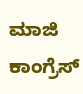ಮಾಜಿ ಕಾಂಗ್ರೆಸ್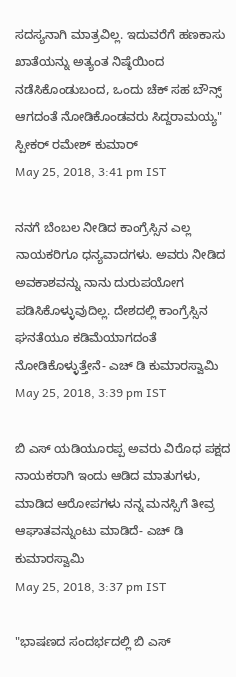ಸದಸ್ಯನಾಗಿ ಮಾತ್ರವಿಲ್ಲ. ಇದುವರೆಗೆ ಹಣಕಾಸು ಖಾತೆಯನ್ನು ಅತ್ಯಂತ ನಿಷ್ಠೆಯಿಂದ ನಡೆಸಿಕೊಂಡುಬಂದ, ಒಂದು ಚೆಕ್ ಸಹ ಬೌನ್ಸ್ ಆಗದಂತೆ ನೋಡಿಕೊಂಡವರು ಸಿದ್ದರಾಮಯ್ಯ" ಸ್ಪೀಕರ್ ರಮೇಶ್ ಕುಮಾರ್
May 25, 2018, 3:41 pm IST

ನನಗೆ ಬೆಂಬಲ ನೀಡಿದ ಕಾಂಗ್ರೆಸ್ಸಿನ ಎಲ್ಲ ನಾಯಕರಿಗೂ ಧನ್ಯವಾದಗಳು. ಅವರು ನೀಡಿದ ಅವಕಾಶವನ್ನು ನಾನು ದುರುಪಯೋಗ ಪಡಿಸಿಕೊಳ್ಳುವುದಿಲ್ಲ. ದೇಶದಲ್ಲಿ ಕಾಂಗ್ರೆಸ್ಸಿನ ಘನತೆಯೂ ಕಡಿಮೆಯಾಗದಂತೆ ನೋಡಿಕೊಳ್ಳುತ್ತೇನೆ- ಎಚ್ ಡಿ ಕುಮಾರಸ್ವಾಮಿ
May 25, 2018, 3:39 pm IST

ಬಿ ಎಸ್ ಯಡಿಯೂರಪ್ಪ ಅವರು ವಿರೊಧ ಪಕ್ಷದ ನಾಯಕರಾಗಿ ಇಂದು ಆಡಿದ ಮಾತುಗಳು, ಮಾಡಿದ ಆರೋಪಗಳು ನನ್ನ ಮನಸ್ಸಿಗೆ ತೀವ್ರ ಆಘಾತವನ್ನುಂಟು ಮಾಡಿದೆ- ಎಚ್ ಡಿ ಕುಮಾರಸ್ವಾಮಿ
May 25, 2018, 3:37 pm IST

"ಭಾಷಣದ ಸಂದರ್ಭದಲ್ಲಿ ಬಿ ಎಸ್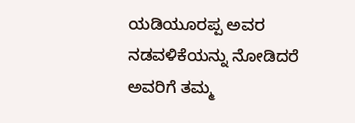ಯಡಿಯೂರಪ್ಪ ಅವರ ನಡವಳಿಕೆಯನ್ನು ನೋಡಿದರೆ ಅವರಿಗೆ ತಮ್ಮ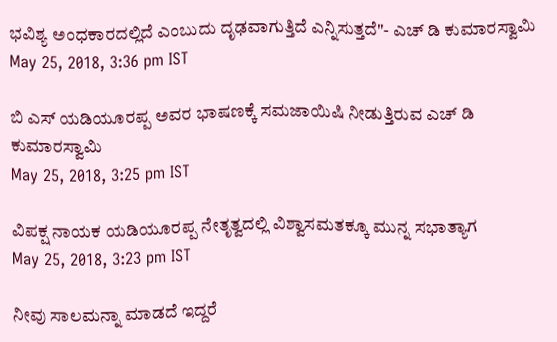ಭವಿಶ್ಯ ಅಂಧಕಾರದಲ್ಲಿದೆ ಎಂಬುದು ದೃಢವಾಗುತ್ತಿದೆ ಎನ್ನಿಸುತ್ತದೆ"- ಎಚ್ ಡಿ ಕುಮಾರಸ್ವಾಮಿ
May 25, 2018, 3:36 pm IST

ಬಿ ಎಸ್ ಯಡಿಯೂರಪ್ಪ ಅವರ ಭಾಷಣಕ್ಕೆ ಸಮಜಾಯಿಷಿ ನೀಡುತ್ತಿರುವ ಎಚ್ ಡಿ ಕುಮಾರಸ್ವಾಮಿ
May 25, 2018, 3:25 pm IST

ವಿಪಕ್ಷ ನಾಯಕ ಯಡಿಯೂರಪ್ಪ ನೇತೃತ್ವದಲ್ಲಿ ವಿಶ್ವಾಸಮತಕ್ಕೂ ಮುನ್ನ ಸಭಾತ್ಯಾಗ
May 25, 2018, 3:23 pm IST

ನೀವು ಸಾಲಮನ್ನಾ ಮಾಡದೆ ಇದ್ದರೆ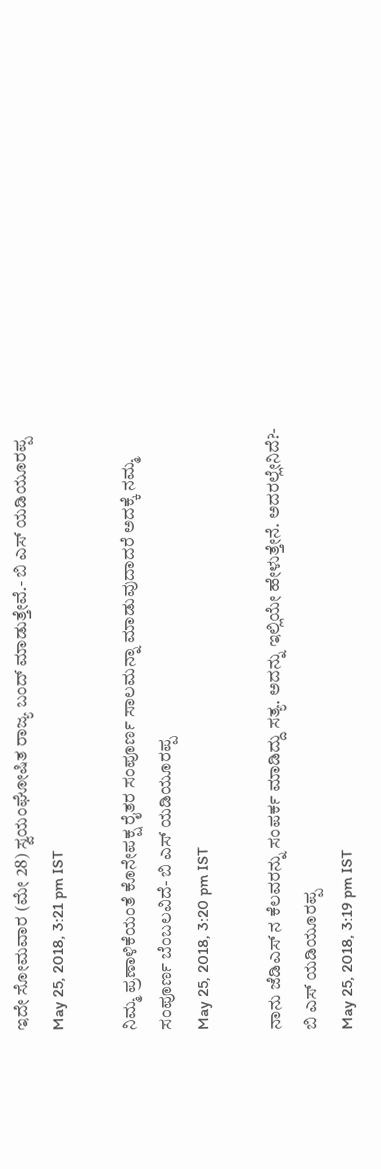ಇದೇ ಸೋಮವಾರ (ಮೇ 28) ಸ್ವಯಂಘೋಷಿತ ರಾಜ್ಯ ಬಂದ್ ಮಾಡುತ್ತೇವೆ.- ಬಿ ಎಸ್ ಯಡಿಯೂರಪ್ಪ
May 25, 2018, 3:21 pm IST

ನಿಮ್ಮ ಪ್ರಣಾಳಿಕೆಯಂತೆ ಕೊನೇಪಕ್ಷ ರೈತರ ಸಂಪೂರ್ಣ ಸಾಲಮನ್ನಾ ಮಾಡುವುದಾದರೆ ಅದಕ್ಕೆ ನಮ್ಮ ಸಂಪೂರ್ಣ ಬೆಂಬಲವಿದೆ- ಬಿ ಎಸ್ ಯಡಿಯೂರಪ್ಪ
May 25, 2018, 3:20 pm IST

ನಾನು ಜೆಡಿಎಸ್ ನ ಕೆಲವರನ್ನು ಸಂಪರ್ಕ ಮಾಡಿದ್ದು ಸತ್ಯ. ಅದನ್ನು ಇಲ್ಲಿಯೇ ಹೇಳುತ್ತೇನೆ. ಅದರಲ್ಲೇನಿದೆ?- ಬಿ ಎಸ್ ಯಡಿಯೂರಪ್ಪ
May 25, 2018, 3:19 pm IST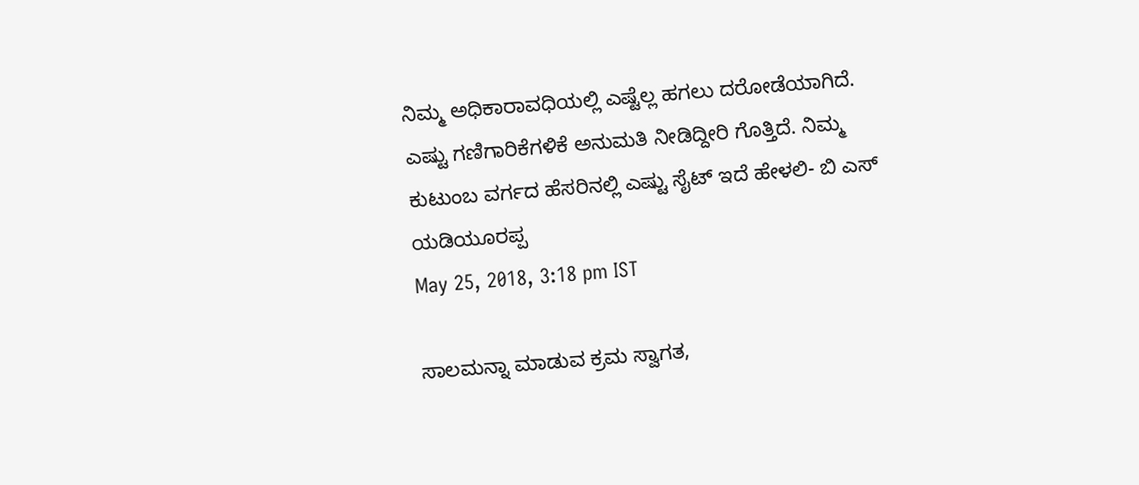ನಿಮ್ಮ ಅಧಿಕಾರಾವಧಿಯಲ್ಲಿ ಎಷ್ಟೆಲ್ಲ ಹಗಲು ದರೋಡೆಯಾಗಿದೆ. ಎಷ್ಟು ಗಣಿಗಾರಿಕೆಗಳಿಕೆ ಅನುಮತಿ ನೀಡಿದ್ದೀರಿ ಗೊತ್ತಿದೆ. ನಿಮ್ಮ ಕುಟುಂಬ ವರ್ಗದ ಹೆಸರಿನಲ್ಲಿ ಎಷ್ಟು ಸೈಟ್ ಇದೆ ಹೇಳಲಿ- ಬಿ ಎಸ್ ಯಡಿಯೂರಪ್ಪ
May 25, 2018, 3:18 pm IST

ಸಾಲಮನ್ನಾ ಮಾಡುವ ಕ್ರಮ ಸ್ವಾಗತ,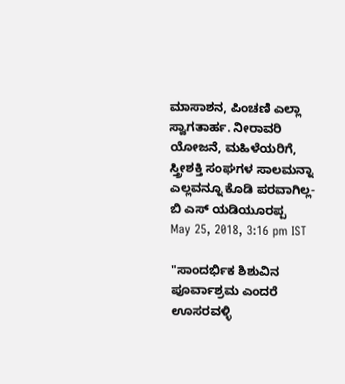ಮಾಸಾಶನ, ಪಿಂಚಣಿ ಎಲ್ಲಾ ಸ್ವಾಗತಾರ್ಹ. ನೀರಾವರಿ ಯೋಜನೆ, ಮಹಿಳೆಯರಿಗೆ, ಸ್ತ್ರೀಶಕ್ತಿ ಸಂಘಗಳ ಸಾಲಮನ್ನಾ ಎಲ್ಲವನ್ನೂ ಕೊಡಿ ಪರವಾಗಿಲ್ಲ- ಬಿ ಎಸ್ ಯಡಿಯೂರಪ್ಪ
May 25, 2018, 3:16 pm IST

"ಸಾಂದರ್ಭಿಕ ಶಿಶುವಿನ ಪೂರ್ವಾಶ್ರಮ ಎಂದರೆ ಊಸರವಳ್ಳಿ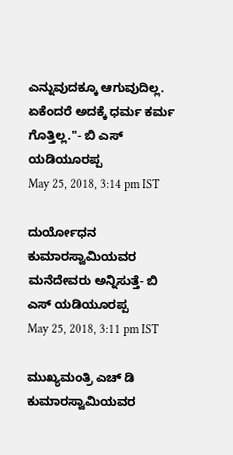ಎನ್ನುವುದಕ್ಕೂ ಆಗುವುದಿಲ್ಲ. ಏಕೆಂದರೆ ಅದಕ್ಕೆ ಧರ್ಮ ಕರ್ಮ ಗೊತ್ತಿಲ್ಲ."- ಬಿ ಎಸ್ ಯಡಿಯೂರಪ್ಪ
May 25, 2018, 3:14 pm IST

ದುರ್ಯೋಧನ ಕುಮಾರಸ್ವಾಮಿಯವರ ಮನೆದೇವರು ಅನ್ನಿಸುತ್ತೆ- ಬಿ ಎಸ್ ಯಡಿಯೂರಪ್ಪ
May 25, 2018, 3:11 pm IST

ಮುಖ್ಯಮಂತ್ರಿ ಎಚ್ ಡಿ ಕುಮಾರಸ್ವಾಮಿಯವರ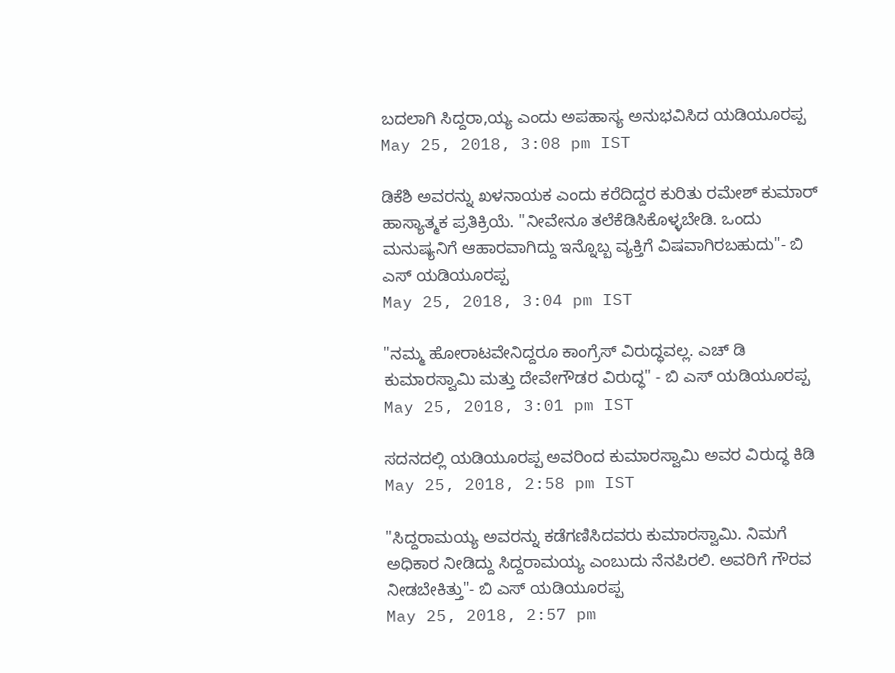ಬದಲಾಗಿ ಸಿದ್ದರಾ,ಯ್ಯ ಎಂದು ಅಪಹಾಸ್ಯ ಅನುಭವಿಸಿದ ಯಡಿಯೂರಪ್ಪ
May 25, 2018, 3:08 pm IST

ಡಿಕೆಶಿ ಅವರನ್ನು ಖಳನಾಯಕ ಎಂದು ಕರೆದಿದ್ದರ ಕುರಿತು ರಮೇಶ್ ಕುಮಾರ್ ಹಾಸ್ಯಾತ್ಮಕ ಪ್ರತಿಕ್ರಿಯೆ. "ನೀವೇನೂ ತಲೆಕೆಡಿಸಿಕೊಳ್ಳಬೇಡಿ. ಒಂದು ಮನುಷ್ಯನಿಗೆ ಆಹಾರವಾಗಿದ್ದು ಇನ್ನೊಬ್ಬ ವ್ಯಕ್ತಿಗೆ ವಿಷವಾಗಿರಬಹುದು"- ಬಿ ಎಸ್ ಯಡಿಯೂರಪ್ಪ
May 25, 2018, 3:04 pm IST

"ನಮ್ಮ ಹೋರಾಟವೇನಿದ್ದರೂ ಕಾಂಗ್ರೆಸ್ ವಿರುದ್ಧವಲ್ಲ. ಎಚ್ ಡಿ ಕುಮಾರಸ್ವಾಮಿ ಮತ್ತು ದೇವೇಗೌಡರ ವಿರುದ್ಧ" - ಬಿ ಎಸ್ ಯಡಿಯೂರಪ್ಪ
May 25, 2018, 3:01 pm IST

ಸದನದಲ್ಲಿ ಯಡಿಯೂರಪ್ಪ ಅವರಿಂದ ಕುಮಾರಸ್ವಾಮಿ ಅವರ ವಿರುದ್ಧ ಕಿಡಿ
May 25, 2018, 2:58 pm IST

"ಸಿದ್ದರಾಮಯ್ಯ ಅವರನ್ನು ಕಡೆಗಣಿಸಿದವರು ಕುಮಾರಸ್ವಾಮಿ. ನಿಮಗೆ ಅಧಿಕಾರ ನೀಡಿದ್ದು ಸಿದ್ದರಾಮಯ್ಯ ಎಂಬುದು ನೆನಪಿರಲಿ. ಅವರಿಗೆ ಗೌರವ ನೀಡಬೇಕಿತ್ತು"- ಬಿ ಎಸ್ ಯಡಿಯೂರಪ್ಪ
May 25, 2018, 2:57 pm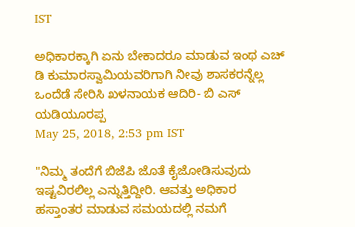IST

ಅಧಿಕಾರಕ್ಕಾಗಿ ಏನು ಬೇಕಾದರೂ ಮಾಡುವ ಇಂಥ ಎಚ್ ಡಿ ಕುಮಾರಸ್ವಾಮಿಯವರಿಗಾಗಿ ನೀವು ಶಾಸಕರನ್ನೆಲ್ಲ ಒಂದೆಡೆ ಸೇರಿಸಿ ಖಳನಾಯಕ ಆದಿರಿ- ಬಿ ಎಸ್ ಯಡಿಯೂರಪ್ಪ
May 25, 2018, 2:53 pm IST

"ನಿಮ್ಮ ತಂದೆಗೆ ಬಿಜೆಪಿ ಜೊತೆ ಕೈಜೋಡಿಸುವುದು ಇಷ್ಟವಿರಲಿಲ್ಲ ಎನ್ನುತ್ತಿದ್ದೀರಿ. ಆವತ್ತು ಅಧಿಕಾರ ಹಸ್ತಾಂತರ ಮಾಡುವ ಸಮಯದಲ್ಲಿ ನಮಗೆ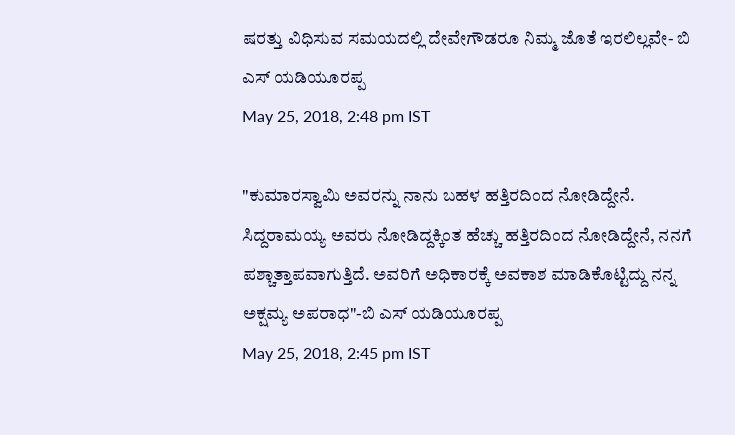ಷರತ್ತು ವಿಧಿಸುವ ಸಮಯದಲ್ಲಿ ದೇವೇಗೌಡರೂ ನಿಮ್ಮ ಜೊತೆ ಇರಲಿಲ್ಲವೇ- ಬಿ ಎಸ್ ಯಡಿಯೂರಪ್ಪ
May 25, 2018, 2:48 pm IST

"ಕುಮಾರಸ್ವಾಮಿ ಅವರನ್ನು ನಾನು ಬಹಳ ಹತ್ತಿರದಿಂದ ನೋಡಿದ್ದೇನೆ. ಸಿದ್ದರಾಮಯ್ಯ ಅವರು ನೋಡಿದ್ದಕ್ಕಿಂತ ಹೆಚ್ಚು ಹತ್ತಿರದಿಂದ ನೋಡಿದ್ದೇನೆ, ನನಗೆ ಪಶ್ಚಾತ್ತಾಪವಾಗುತ್ತಿದೆ. ಅವರಿಗೆ ಅಧಿಕಾರಕ್ಕೆ ಅವಕಾಶ ಮಾಡಿಕೊಟ್ಟಿದ್ದು ನನ್ನ ಅಕ್ಷಮ್ಯ ಅಪರಾಧ"-ಬಿ ಎಸ್ ಯಡಿಯೂರಪ್ಪ
May 25, 2018, 2:45 pm IST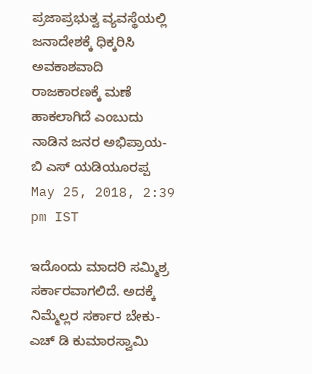ಪ್ರಜಾಪ್ರಭುತ್ವ ವ್ಯವಸ್ಥೆಯಲ್ಲಿ ಜನಾದೇಶಕ್ಕೆ ಧಿಕ್ಕರಿಸಿ ಅವಕಾಶವಾದಿ ರಾಜಕಾರಣಕ್ಕೆ ಮಣೆ ಹಾಕಲಾಗಿದೆ ಎಂಬುದು ನಾಡಿನ ಜನರ ಅಭಿಪ್ರಾಯ- ಬಿ ಎಸ್ ಯಡಿಯೂರಪ್ಪ
May 25, 2018, 2:39 pm IST

ಇದೊಂದು ಮಾದರಿ ಸಮ್ಮಿಶ್ರ ಸರ್ಕಾರವಾಗಲಿದೆ. ಅದಕ್ಕೆ ನಿಮ್ಮೆಲ್ಲರ ಸರ್ಕಾರ ಬೇಕು- ಎಚ್ ಡಿ ಕುಮಾರಸ್ವಾಮಿ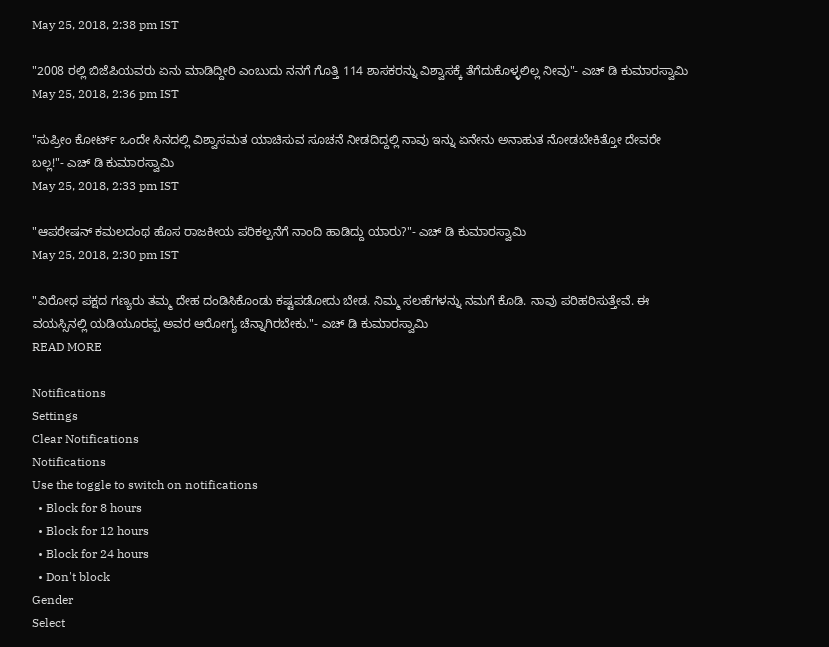May 25, 2018, 2:38 pm IST

"2008 ರಲ್ಲಿ ಬಿಜೆಪಿಯವರು ಏನು ಮಾಡಿದ್ದೀರಿ ಎಂಬುದು ನನಗೆ ಗೊತ್ತಿ 114 ಶಾಸಕರನ್ನು ವಿಶ್ವಾಸಕ್ಕೆ ತೆಗೆದುಕೊಳ್ಳಲಿಲ್ಲ ನೀವು"- ಎಚ್ ಡಿ ಕುಮಾರಸ್ವಾಮಿ
May 25, 2018, 2:36 pm IST

"ಸುಪ್ರೀಂ ಕೋರ್ಟ್ ಒಂದೇ ಸಿನದಲ್ಲಿ ವಿಶ್ವಾಸಮತ ಯಾಚಿಸುವ ಸೂಚನೆ ನೀಡದಿದ್ದಲ್ಲಿ ನಾವು ಇನ್ನು ಏನೇನು ಅನಾಹುತ ನೋಡಬೇಕಿತ್ತೋ ದೇವರೇ ಬಲ್ಲ!"- ಎಚ್ ಡಿ ಕುಮಾರಸ್ವಾಮಿ
May 25, 2018, 2:33 pm IST

"ಆಪರೇಷನ್ ಕಮಲದಂಥ ಹೊಸ ರಾಜಕೀಯ ಪರಿಕಲ್ಪನೆಗೆ ನಾಂದಿ ಹಾಡಿದ್ದು ಯಾರು?"- ಎಚ್ ಡಿ ಕುಮಾರಸ್ವಾಮಿ
May 25, 2018, 2:30 pm IST

"ವಿರೋಧ ಪಕ್ಷದ ಗಣ್ಯರು ತಮ್ಮ ದೇಹ ದಂಡಿಸಿಕೊಂಡು ಕಷ್ಟಪಡೋದು ಬೇಡ. ನಿಮ್ಮ ಸಲಹೆಗಳನ್ನು ನಮಗೆ ಕೊಡಿ. ನಾವು ಪರಿಹರಿಸುತ್ತೇವೆ. ಈ ವಯಸ್ಸಿನಲ್ಲಿ ಯಡಿಯೂರಪ್ಪ ಅವರ ಆರೋಗ್ಯ ಚೆನ್ನಾಗಿರಬೇಕು."- ಎಚ್ ಡಿ ಕುಮಾರಸ್ವಾಮಿ
READ MORE

Notifications
Settings
Clear Notifications
Notifications
Use the toggle to switch on notifications
  • Block for 8 hours
  • Block for 12 hours
  • Block for 24 hours
  • Don't block
Gender
Select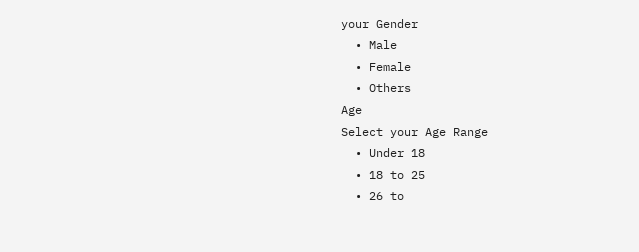your Gender
  • Male
  • Female
  • Others
Age
Select your Age Range
  • Under 18
  • 18 to 25
  • 26 to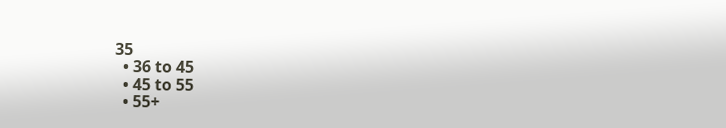35
  • 36 to 45
  • 45 to 55
  • 55+